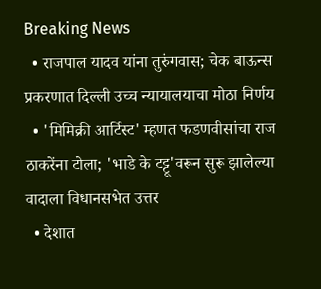Breaking News
  • राजपाल यादव यांना तुरुंगवास; चेक बाऊन्स प्रकरणात दिल्ली उच्च न्यायालयाचा मोठा निर्णय
  • 'मिमिक्री आर्टिस्ट' म्हणत फडणवीसांचा राज ठाकरेंना टोला; 'भाडे के टट्टू'वरून सुरू झालेल्या वादाला विधानसभेत उत्तर
  • देशात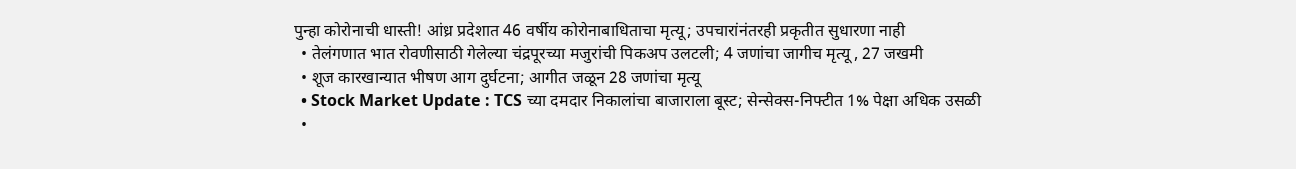पुन्हा कोरोनाची धास्ती! आंध्र प्रदेशात 46 वर्षीय कोरोनाबाधिताचा मृत्यू; उपचारांनंतरही प्रकृतीत सुधारणा नाही
  • तेलंगणात भात रोवणीसाठी गेलेल्या चंद्रपूरच्या मजुरांची पिकअप उलटली; 4 जणांचा जागीच मृत्यू , 27 जखमी
  • शूज कारखान्यात भीषण आग दुर्घटना; आगीत जळून 28 जणांचा मृत्यू
  • Stock Market Update : TCS च्या दमदार निकालांचा बाजाराला बूस्ट; सेन्सेक्स-निफ्टीत 1% पेक्षा अधिक उसळी
  •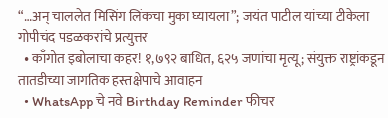“…अन् चाललेत मिसिंग लिंकचा मुका घ्यायला”; जयंत पाटील यांच्या टीकेला गोपीचंद पडळकरांचे प्रत्युत्तर
  • काँगोत इबोलाचा कहर! १,७९२ बाधित, ६२५ जणांचा मृत्यू; संयुक्त राष्ट्रांकडून तातडीच्या जागतिक हस्तक्षेपाचे आवाहन
  • WhatsApp चे नवे Birthday Reminder फीचर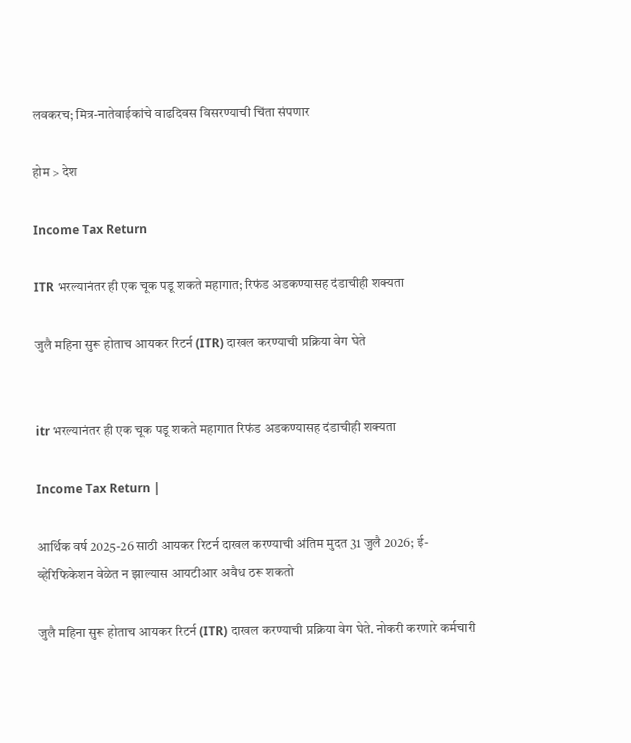लवकरच; मित्र-नातेवाईकांचे वाढदिवस विसरण्याची चिंता संपणार

होम > देश

Income Tax Return

ITR भरल्यानंतर ही एक चूक पडू शकते महागात; रिफंड अडकण्यासह दंडाचीही शक्यता

जुलै महिना सुरू होताच आयकर रिटर्न (ITR) दाखल करण्याची प्रक्रिया वेग घेते


itr भरल्यानंतर ही एक चूक पडू शकते महागात रिफंड अडकण्यासह दंडाचीही शक्यता

Income Tax Return |

आर्थिक वर्ष 2025-26 साठी आयकर रिटर्न दाखल करण्याची अंतिम मुदत 31 जुलै 2026; ई-व्हेरिफिकेशन वेळेत न झाल्यास आयटीआर अवैध ठरू शकतो

जुलै महिना सुरू होताच आयकर रिटर्न (ITR) दाखल करण्याची प्रक्रिया वेग घेते. नोकरी करणारे कर्मचारी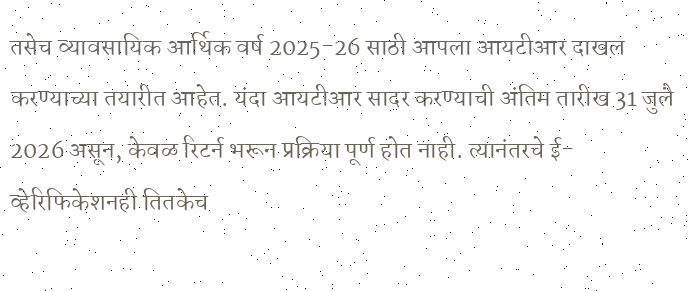तसेच व्यावसायिक आर्थिक वर्ष 2025-26 साठी आपला आयटीआर दाखल करण्याच्या तयारीत आहेत. यंदा आयटीआर सादर करण्याची अंतिम तारीख 31 जुलै 2026 असून, केवळ रिटर्न भरून प्रक्रिया पूर्ण होत नाही. त्यानंतरचे ई-व्हेरिफिकेशनही तितकेच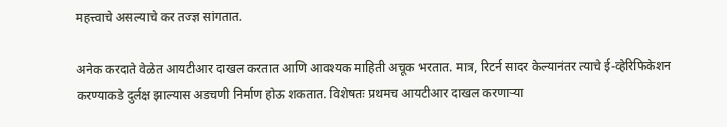महत्त्वाचे असल्याचे कर तज्ज्ञ सांगतात.

अनेक करदाते वेळेत आयटीआर दाखल करतात आणि आवश्यक माहिती अचूक भरतात. मात्र, रिटर्न सादर केल्यानंतर त्याचे ई-व्हेरिफिकेशन करण्याकडे दुर्लक्ष झाल्यास अडचणी निर्माण होऊ शकतात. विशेषतः प्रथमच आयटीआर दाखल करणाऱ्या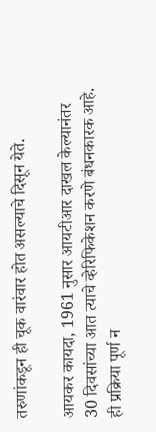तरुणांकडून ही चूक वारंवार होत असल्याचे दिसून येते.

आयकर कायदा, 1961 नुसार आयटीआर दाखल केल्यानंतर 30 दिवसांच्या आत त्याचे व्हेरिफिकेशन करणे बंधनकारक आहे. ही प्रक्रिया पूर्ण न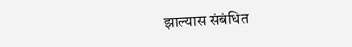झाल्यास संबंधित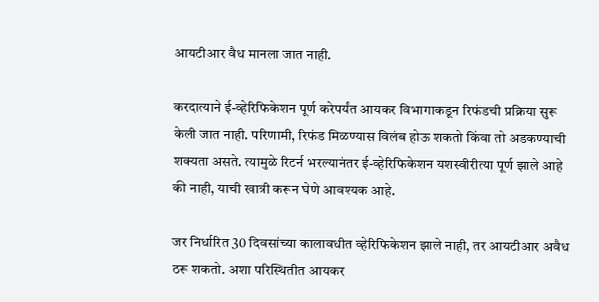आयटीआर वैध मानला जात नाही.

करदात्याने ई-व्हेरिफिकेशन पूर्ण करेपर्यंत आयकर विभागाकडून रिफंडची प्रक्रिया सुरू केली जात नाही. परिणामी, रिफंड मिळण्यास विलंब होऊ शकतो किंवा तो अडकण्याची शक्यता असते. त्यामुळे रिटर्न भरल्यानंतर ई-व्हेरिफिकेशन यशस्वीरीत्या पूर्ण झाले आहे की नाही, याची खात्री करून घेणे आवश्यक आहे.

जर निर्धारित 30 दिवसांच्या कालावधीत व्हेरिफिकेशन झाले नाही, तर आयटीआर अवैध ठरू शकतो. अशा परिस्थितीत आयकर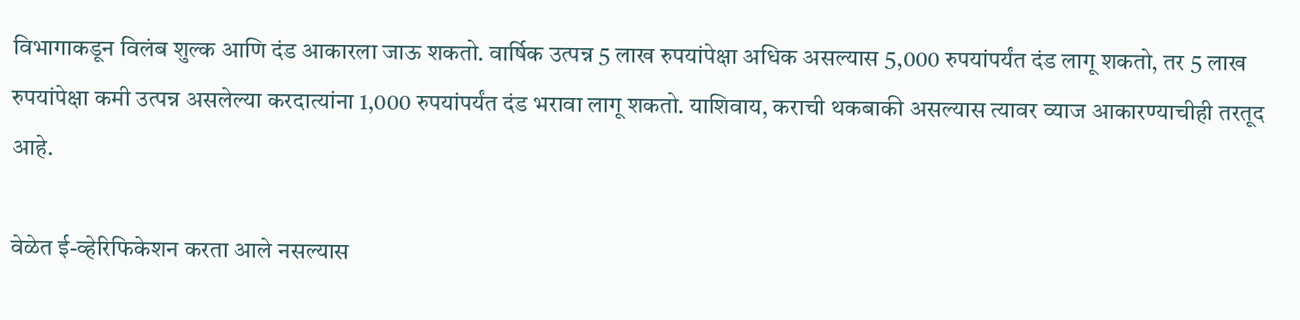विभागाकडून विलंब शुल्क आणि दंड आकारला जाऊ शकतो. वार्षिक उत्पन्न 5 लाख रुपयांपेक्षा अधिक असल्यास 5,000 रुपयांपर्यंत दंड लागू शकतो, तर 5 लाख रुपयांपेक्षा कमी उत्पन्न असलेल्या करदात्यांना 1,000 रुपयांपर्यंत दंड भरावा लागू शकतो. याशिवाय, कराची थकबाकी असल्यास त्यावर व्याज आकारण्याचीही तरतूद आहे.

वेळेत ई-व्हेरिफिकेशन करता आले नसल्यास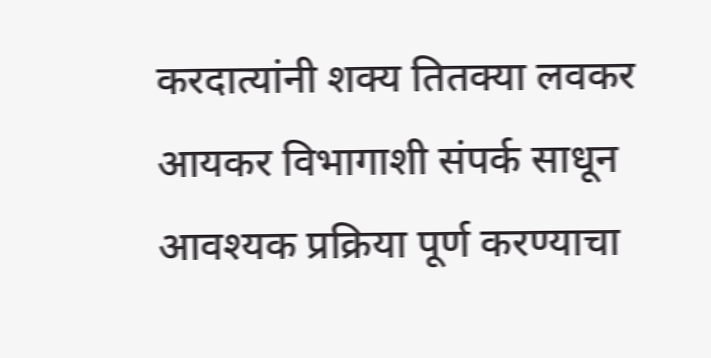करदात्यांनी शक्य तितक्या लवकर आयकर विभागाशी संपर्क साधून आवश्यक प्रक्रिया पूर्ण करण्याचा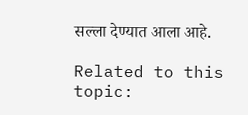सल्ला देण्यात आला आहे.

Related to this topic: